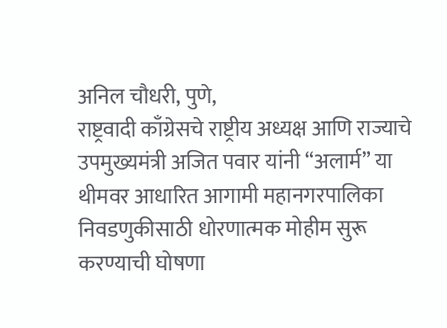अनिल चौधरी, पुणे,
राष्ट्रवादी काँग्रेसचे राष्ट्रीय अध्यक्ष आणि राज्याचे उपमुख्यमंत्री अजित पवार यांनी “अलार्म” या थीमवर आधारित आगामी महानगरपालिका निवडणुकीसाठी धोरणात्मक मोहीम सुरू करण्याची घोषणा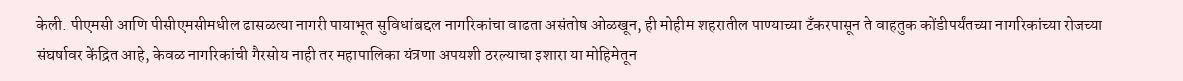केली. पीएमसी आणि पीसीएमसीमधील ढासळत्या नागरी पायाभूत सुविधांबद्दल नागरिकांचा वाढता असंतोष ओळखून, ही मोहीम शहरातील पाण्याच्या टँकरपासून ते वाहतुक कोंडीपर्यंतच्या नागरिकांच्या रोजच्या संघर्षावर केंद्रित आहे, केवळ नागरिकांची गैरसोय नाही तर महापालिका यंत्रणा अपयशी ठरल्याचा इशारा या मोहिमेतून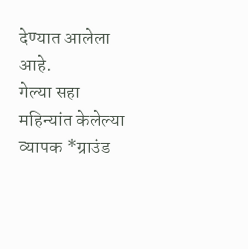देण्यात आलेला आहे.
गेल्या सहा महिन्यांत केलेल्या व्यापक *ग्राउंड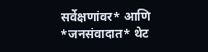सर्वेक्षणांवर* आणि *जनसंवादात* थेट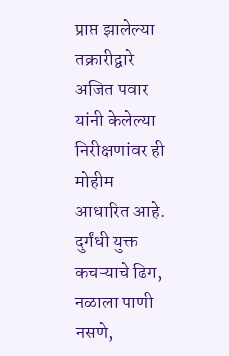प्राप्त झालेल्या तक्रारीद्वारे अजित पवार यांनी केलेल्या निरीक्षणांवर ही मोहीम आधारित आहे. दुर्गंधी युक्त कचऱ्याचे ढिग, नळाला पाणी नसणे,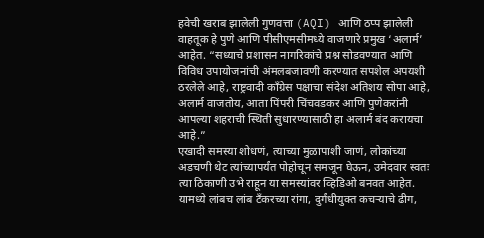हवेची खराब झालेली गुणवत्ता (AQI) आणि ठप्प झालेली वाहतूक हे पुणे आणि पीसीएमसीमध्ये वाजणारे प्रमुख ‘अलार्म’ आहेत. “सध्याचे प्रशासन नागरिकांचे प्रश्न सोडवण्यात आणि विविध उपायोजनांची अंमलबजावणी करण्यात सपशेल अपयशी ठरलेले आहे, राष्ट्रवादी काँग्रेस पक्षाचा संदेश अतिशय सोपा आहे, अलार्म वाजतोय, आता पिंपरी चिंचवडकर आणि पुणेकरांनी आपल्या शहराची स्थिती सुधारण्यासाठी हा अलार्म बंद करायचा आहे.”
एखादी समस्या शोधणं, त्याच्या मुळापाशी जाणं, लोकांच्या अडचणी थेट त्यांच्यापर्यंत पोहोचून समजून घेऊन, उमेदवार स्वतः त्या ठिकाणी उभे राहून या समस्यांवर व्हिडिओ बनवत आहेत. यामध्ये लांबच लांब टँकरच्या रांगा, दुर्गंधीयुक्त कचऱ्याचे ढीग,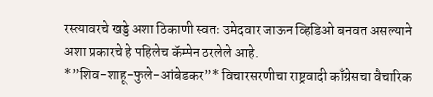रस्त्यावरचे खड्डे अशा ठिकाणी स्वतः उमेदवार जाऊन व्हिडिओ बनवत असल्याने अशा प्रकारचे हे पहिलेच कॅम्पेन ठरलेले आहे.
*”शिव-शाहू-फुले-आंबेडकर”* विचारसरणीचा राष्ट्रवादी काँग्रेसचा वैचारिक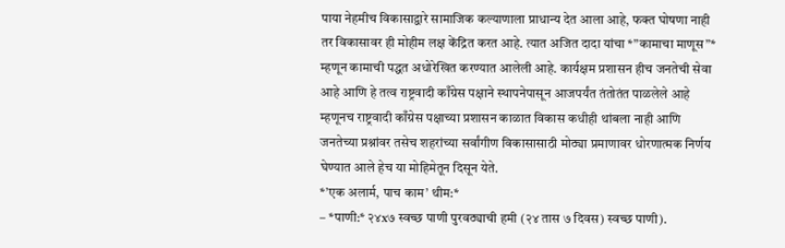पाया नेहमीच विकासाद्वारे सामाजिक कल्याणाला प्राधान्य देत आला आहे, फक्त घोषणा नाही तर विकासावर ही मोहीम लक्ष केंद्रित करत आहे. त्यात अजित दादा यांचा *”कामाचा माणूस”* म्हणून कामाची पद्धत अधोरेखित करण्यात आलेली आहे. कार्यक्षम प्रशासन हीच जनतेची सेवा आहे आणि हे तत्व राष्ट्रवादी काँग्रेस पक्षाने स्थापनेपासून आजपर्यंत तंतोतंत पाळलेले आहे म्हणूनच राष्ट्रवादी काँग्रेस पक्षाच्या प्रशासन काळात विकास कधीही थांबला नाही आणि जनतेच्या प्रश्नांवर तसेच शहरांच्या सर्वांगीण विकासासाठी मोठ्या प्रमाणावर धोरणात्मक निर्णय घेण्यात आले हेच या मोहिमेतून दिसून येते.
*’एक अलार्म, पाच काम’ थीम:*
– *पाणी:* २४x७ स्वच्छ पाणी पुरवठ्याची हमी (२४ तास ७ दिवस) स्वच्छ पाणी).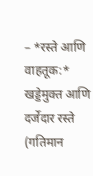– *रस्ते आणि वाहतूक:* खड्डेमुक्त आणि दर्जेदार रस्ते (गतिमान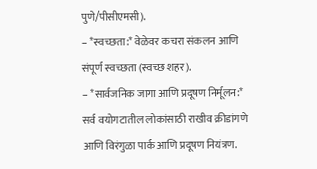पुणे/पीसीएमसी).
– *स्वच्छता:* वेळेवर कचरा संकलन आणि संपूर्ण स्वच्छता (स्वच्छ शहर).
– *सार्वजनिक जागा आणि प्रदूषण निर्मूलन:* सर्व वयोगटातील लोकांसाठी राखीव क्रीडांगणे आणि विरंगुळा पार्क आणि प्रदूषण नियंत्रण.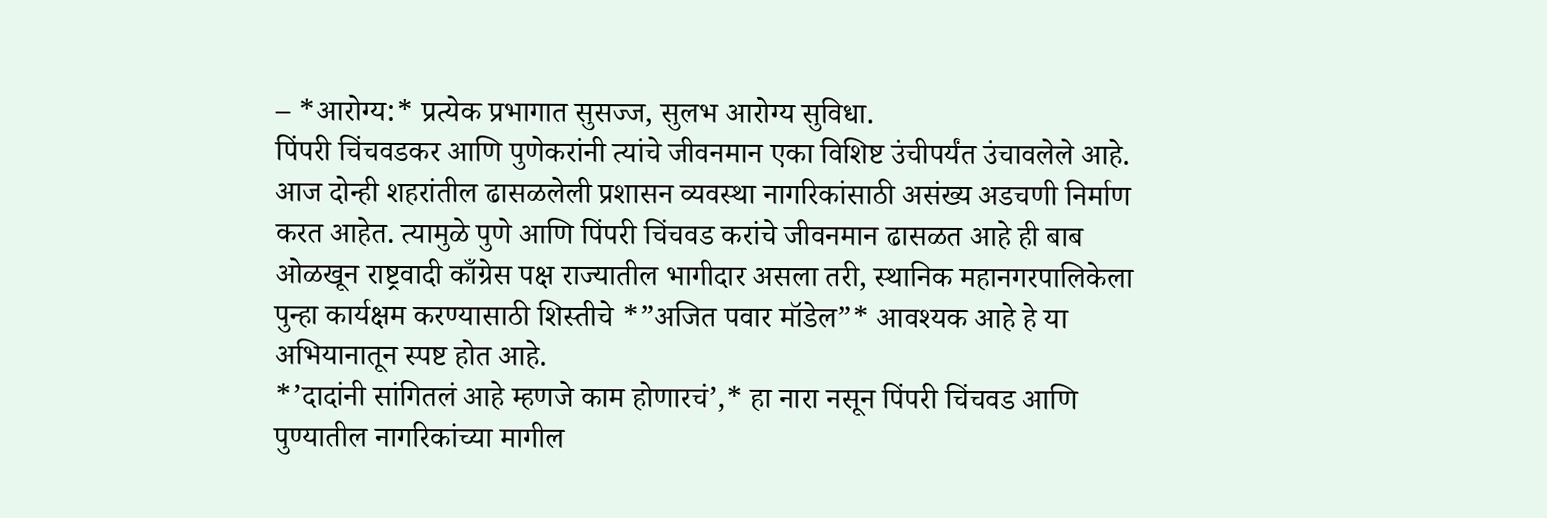– *आरोग्य:* प्रत्येक प्रभागात सुसज्ज, सुलभ आरोग्य सुविधा.
पिंपरी चिंचवडकर आणि पुणेकरांनी त्यांचे जीवनमान एका विशिष्ट उंचीपर्यंत उंचावलेले आहे. आज दोन्ही शहरांतील ढासळलेली प्रशासन व्यवस्था नागरिकांसाठी असंख्य अडचणी निर्माण करत आहेत. त्यामुळे पुणे आणि पिंपरी चिंचवड करांचे जीवनमान ढासळत आहे ही बाब ओळखून राष्ट्रवादी काँग्रेस पक्ष राज्यातील भागीदार असला तरी, स्थानिक महानगरपालिकेला पुन्हा कार्यक्षम करण्यासाठी शिस्तीचे *”अजित पवार मॉडेल”* आवश्यक आहे हे या अभियानातून स्पष्ट होत आहे.
*’दादांनी सांगितलं आहे म्हणजे काम होणारचं’,* हा नारा नसून पिंपरी चिंचवड आणि पुण्यातील नागरिकांच्या मागील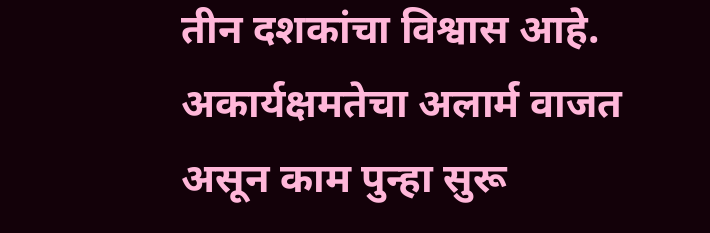तीन दशकांचा विश्वास आहे. अकार्यक्षमतेचा अलार्म वाजत असून काम पुन्हा सुरू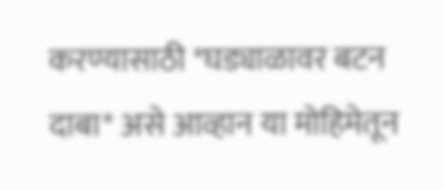करण्यासाठी *घड्याळावर बटन दाबा* असे आव्हान या मोहिमेतून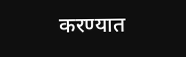करण्यात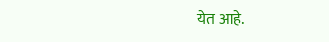येत आहे.